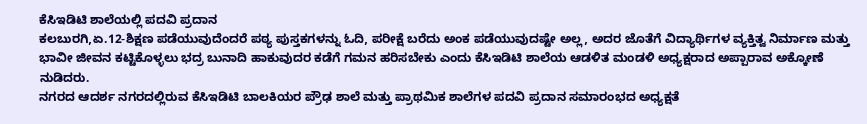ಕೆಸಿಇಡಿಟಿ ಶಾಲೆಯಲ್ಲಿ ಪದವಿ ಪ್ರದಾನ
ಕಲಬುರಗಿ,ಏ.12-ಶಿಕ್ಷಣ ಪಡೆಯುವುದೆಂದರೆ ಪಠ್ಯ ಪುಸ್ತಕಗಳನ್ನು ಓದಿ, ಪರೀಕ್ಷೆ ಬರೆದು ಅಂಕ ಪಡೆಯುವುದಷ್ಟೇ ಅಲ್ಲ, ಅದರ ಜೊತೆಗೆ ವಿದ್ಯಾರ್ಥಿಗಳ ವ್ಯಕ್ತಿತ್ವ ನಿರ್ಮಾಣ ಮತ್ತು ಭಾವೀ ಜೀವನ ಕಟ್ಟಿಕೊಳ್ಳಲು ಭದ್ರ ಬುನಾದಿ ಹಾಕುವುದರ ಕಡೆಗೆ ಗಮನ ಹರಿಸಬೇಕು ಎಂದು ಕೆಸಿಇಡಿಟಿ ಶಾಲೆಯ ಆಡಳಿತ ಮಂಡಳಿ ಅಧ್ಯಕ್ಷರಾದ ಅಪ್ಪಾರಾವ ಅಕ್ಕೋಣೆ ನುಡಿದರು.
ನಗರದ ಆದರ್ಶ ನಗರದಲ್ಲಿರುವ ಕೆಸಿಇಡಿಟಿ ಬಾಲಕಿಯರ ಪ್ರೌಢ ಶಾಲೆ ಮತ್ತು ಪ್ರಾಥಮಿಕ ಶಾಲೆಗಳ ಪದವಿ ಪ್ರದಾನ ಸಮಾರಂಭದ ಅಧ್ಯಕ್ಷತೆ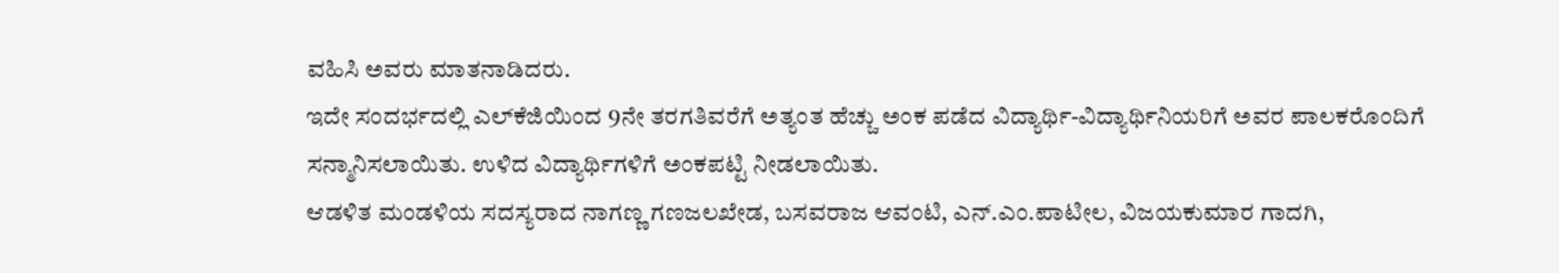ವಹಿಸಿ ಅವರು ಮಾತನಾಡಿದರು.
ಇದೇ ಸಂದರ್ಭದಲ್ಲಿ ಎಲ್‍ಕೆಜಿಯಿಂದ 9ನೇ ತರಗತಿವರೆಗೆ ಅತ್ಯಂತ ಹೆಚ್ಚು ಅಂಕ ಪಡೆದ ವಿದ್ಯಾರ್ಥಿ-ವಿದ್ಯಾರ್ಥಿನಿಯರಿಗೆ ಅವರ ಪಾಲಕರೊಂದಿಗೆ ಸನ್ಮಾನಿಸಲಾಯಿತು. ಉಳಿದ ವಿದ್ಯಾರ್ಥಿಗಳಿಗೆ ಅಂಕಪಟ್ಟಿ ನೀಡಲಾಯಿತು.
ಆಡಳಿತ ಮಂಡಳಿಯ ಸದಸ್ಯರಾದ ನಾಗಣ್ಣ ಗಣಜಲಖೇಡ, ಬಸವರಾಜ ಆವಂಟಿ, ಎನ್.ಎಂ.ಪಾಟೀಲ, ವಿಜಯಕುಮಾರ ಗಾದಗಿ,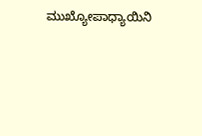ಮುಖ್ಯೋಪಾಧ್ಯಾಯಿನಿ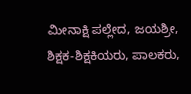ಮೀನಾಕ್ಷಿ ಪಲ್ಲೇದ, ಜಯಶ್ರೀ, ಶಿಕ್ಷಕ-ಶಿಕ್ಷಕಿಯರು, ಪಾಲಕರು,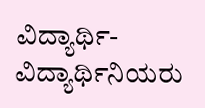ವಿದ್ಯಾರ್ಥಿ-ವಿದ್ಯಾರ್ಥಿನಿಯರು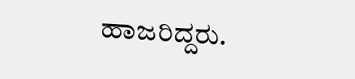ಹಾಜರಿದ್ದರು.